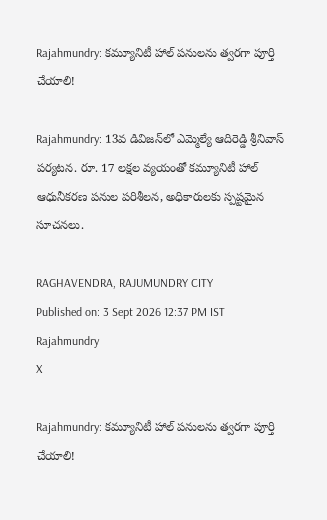Rajahmundry: కమ్యూనిటీ హాల్ పనులను త్వరగా పూర్తి చేయాలి!

Rajahmundry: 13వ డివిజన్‌లో ఎమ్మెల్యే ఆదిరెడ్డి శ్రీనివాస్ పర్యటన. రూ. 17 లక్షల వ్యయంతో కమ్యూనిటీ హాల్ ఆధునీకరణ పనుల పరిశీలన, అధికారులకు స్పష్టమైన సూచనలు.

RAGHAVENDRA, RAJUMUNDRY CITY
Published on: 3 Sept 2026 12:37 PM IST
Rajahmundry
X

Rajahmundry: కమ్యూనిటీ హాల్ పనులను త్వరగా పూర్తి చేయాలి!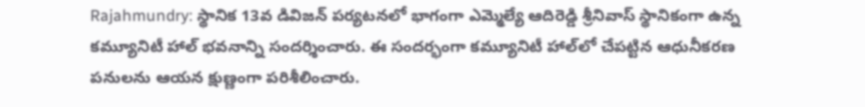Rajahmundry: స్థానిక 13వ డివిజన్ పర్యటనలో భాగంగా ఎమ్మెల్యే ఆదిరెడ్డి శ్రీనివాస్ స్థానికంగా ఉన్న కమ్యూనిటీ హాల్ భవనాన్ని సందర్శించారు. ఈ సందర్భంగా కమ్యూనిటీ హాల్‌లో చేపట్టిన ఆధునీకరణ పనులను ఆయన క్షుణ్ణంగా పరిశీలించారు.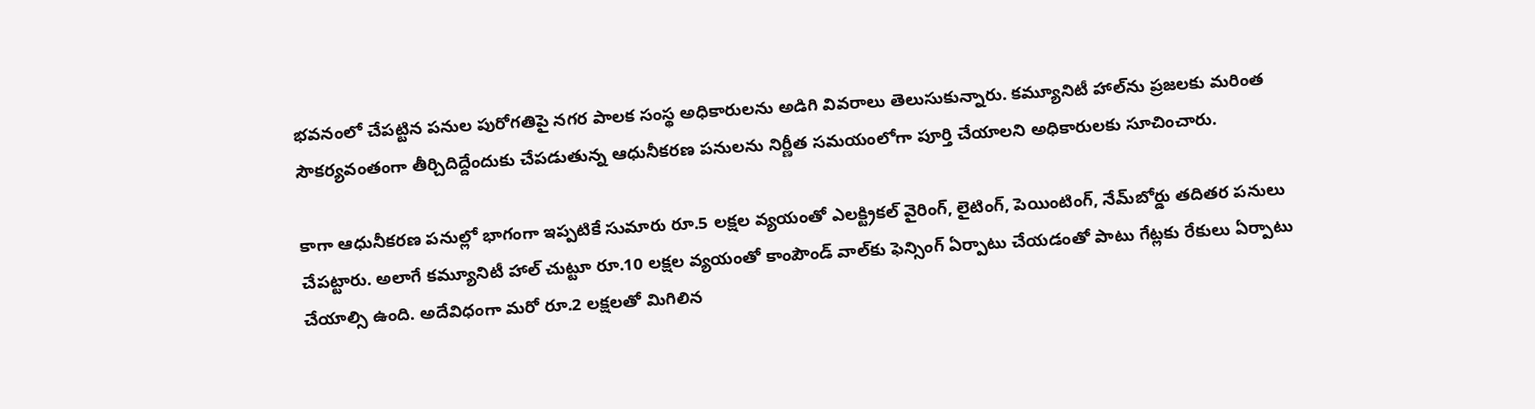భవనంలో చేపట్టిన పనుల పురోగతిపై నగర పాలక సంస్థ అధికారులను అడిగి వివరాలు తెలుసుకున్నారు. కమ్యూనిటీ హాల్‌ను ప్రజలకు మరింత సౌకర్యవంతంగా తీర్చిదిద్దేందుకు చేపడుతున్న ఆధునీకరణ పనులను నిర్ణీత సమయంలోగా పూర్తి చేయాలని అధికారులకు సూచించారు.

కాగా ఆధునీకరణ పనుల్లో భాగంగా ఇప్పటికే సుమారు రూ.5 లక్షల వ్యయంతో ఎలక్ట్రికల్ వైరింగ్, లైటింగ్, పెయింటింగ్, నేమ్‌బోర్డు తదితర పనులు చేపట్టారు. అలాగే కమ్యూనిటీ హాల్ చుట్టూ రూ.10 లక్షల వ్యయంతో కాంపౌండ్ వాల్‌కు ఫెన్సింగ్ ఏర్పాటు చేయడంతో పాటు గేట్లకు రేకులు ఏర్పాటు చేయాల్సి ఉంది. అదేవిధంగా మరో రూ.2 లక్షలతో మిగిలిన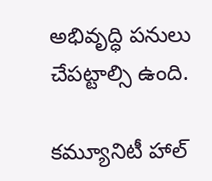అభివృద్ధి పనులు చేపట్టాల్సి ఉంది.

కమ్యూనిటీ హాల్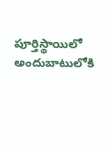పూర్తిస్థాయిలో అందుబాటులోకి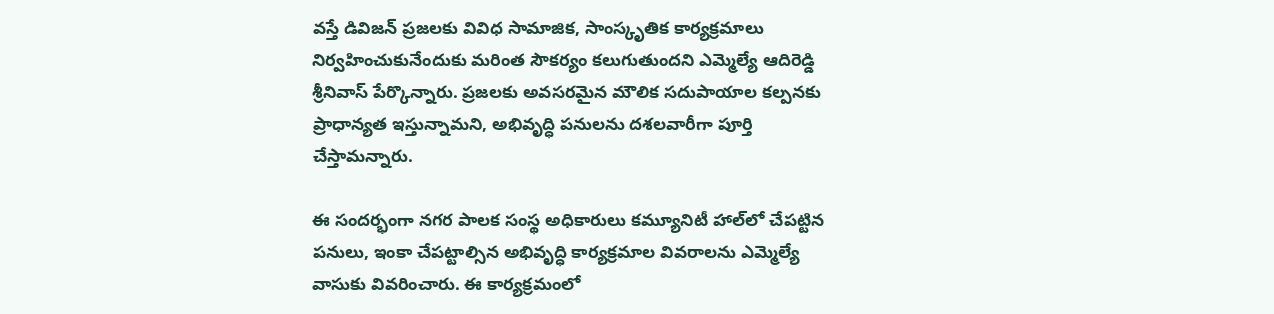వస్తే డివిజన్ ప్రజలకు వివిధ సామాజిక, సాంస్కృతిక కార్యక్రమాలు నిర్వహించుకునేందుకు మరింత సౌకర్యం కలుగుతుందని ఎమ్మెల్యే ఆదిరెడ్డి శ్రీనివాస్ పేర్కొన్నారు. ప్రజలకు అవసరమైన మౌలిక సదుపాయాల కల్పనకు ప్రాధాన్యత ఇస్తున్నామని, అభివృద్ధి పనులను దశలవారీగా పూర్తి చేస్తామన్నారు.

ఈ సందర్భంగా నగర పాలక సంస్థ అధికారులు కమ్యూనిటీ హాల్‌లో చేపట్టిన పనులు, ఇంకా చేపట్టాల్సిన అభివృద్ధి కార్యక్రమాల వివరాలను ఎమ్మెల్యే వాసుకు వివరించారు. ఈ కార్యక్రమంలో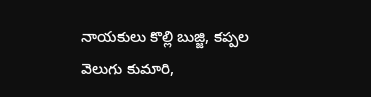నాయకులు కొల్లి బుజ్జి, కప్పల వెలుగు కుమారి,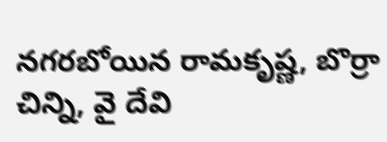నగరబోయిన రామకృష్ణ, బొర్రా చిన్ని, వై దేవి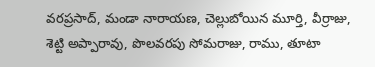వరప్రసాద్, మండా నారాయణ, చెల్లుబోయిన మూర్తి, వీర్రాజు, శెట్టి అప్పారావు, పొలవరపు సోమరాజు, రాము, తూటా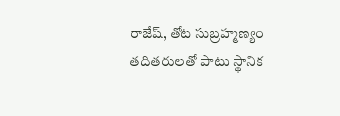రాజేష్, తోట సుబ్రహ్మణ్యం తదితరులతో పాటు స్థానిక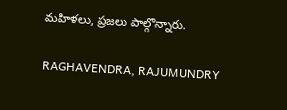మహిళలు, ప్రజలు పాల్గొన్నారు.

RAGHAVENDRA, RAJUMUNDRY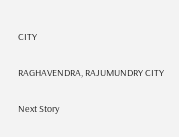CITY

RAGHAVENDRA, RAJUMUNDRY CITY

Next Story